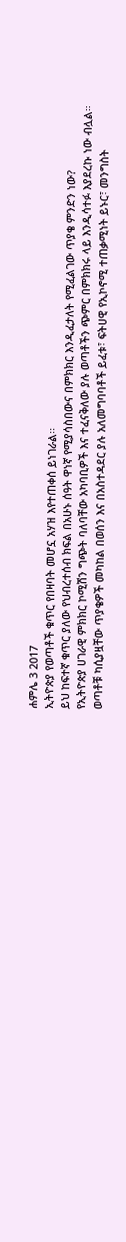ሐምሌ 3 2017
ኢትዮጵያ የወጣቶች ቁጥር የበዛባት መሆኗ አሃዝ እየተጠቀሰ ይነገራል፡፡
ይህ ከፍተኛ ቁጥር ያለው የህብረተሰብ ክፍል በአሁኑ ሰዓት ዋነኛ የሚያሳስበውና በምክክር እንዲፈታለት የሚፈልገው ጥያቄ ምንድን ነው?
የኢትዮጵያ ሀገራዊ ምክክር ኮሚሽን ግጭት ባለባቸው አካባቢዎች እና ተፈናቅለው ያሉ ወጣቶችን ጭምር በምክክሩ ላይ እንዲሳተፉ እያደረኩ ነው ብሏል።
ወጣቶቹ ካሲያዟቸው ጥያቄዎች መካከል በወሰን እና በአስተዳደር ያሉ አለመግባባቶች ይፈቱ፣ ፍትሀዊ የኢኮኖሚ ተጠቃሚነት ይኑር፣ መንግስት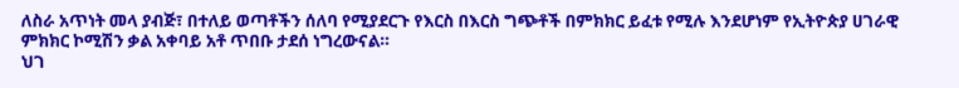ለስራ አጥነት መላ ያብጅ፣ በተለይ ወጣቶችን ሰለባ የሚያደርጉ የእርስ በእርስ ግጭቶች በምክክር ይፈቱ የሚሉ እንደሆነም የኢትዮጵያ ሀገራዊ ምክክር ኮሚሽን ቃል አቀባይ አቶ ጥበቡ ታደሰ ነግረውናል።
ህገ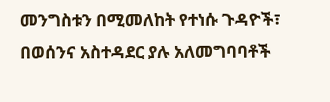መንግስቱን በሚመለከት የተነሱ ጉዳዮች፣ በወሰንና አስተዳደር ያሉ አለመግባባቶች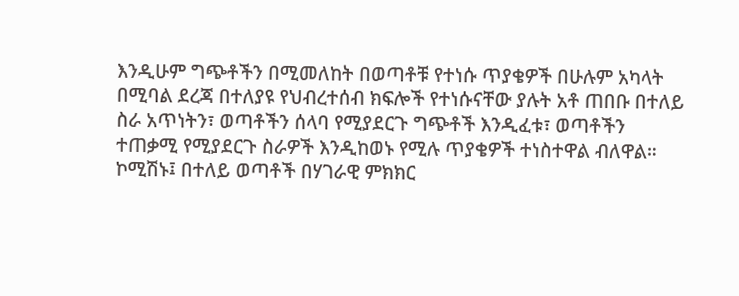እንዲሁም ግጭቶችን በሚመለከት በወጣቶቹ የተነሱ ጥያቄዎች በሁሉም አካላት በሚባል ደረጃ በተለያዩ የህብረተሰብ ክፍሎች የተነሱናቸው ያሉት አቶ ጠበቡ በተለይ ስራ አጥነትን፣ ወጣቶችን ሰላባ የሚያደርጉ ግጭቶች እንዲፈቱ፣ ወጣቶችን ተጠቃሚ የሚያደርጉ ስራዎች እንዲከወኑ የሚሉ ጥያቄዎች ተነስተዋል ብለዋል።
ኮሚሽኑ፤ በተለይ ወጣቶች በሃገራዊ ምክክር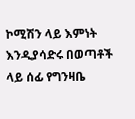ኮሚሽን ላይ እምነት እንዲያሳድሩ በወጣቶች ላይ ሰፊ የግንዛቤ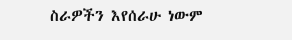ስራዎችን እየሰራሁ ነውም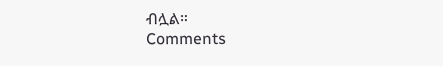ብሏል።
Comments